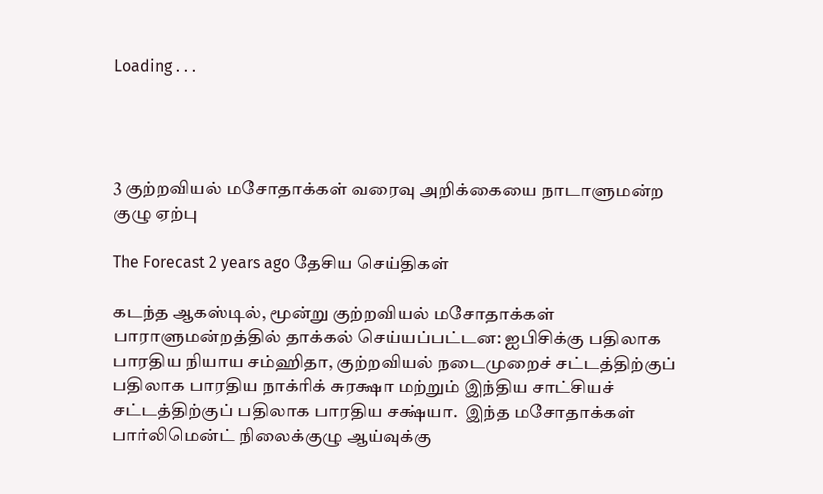Loading . . .




3 குற்றவியல் மசோதாக்கள் வரைவு அறிக்கையை நாடாளுமன்ற குழு ஏற்பு

The Forecast 2 years ago தேசிய செய்திகள்

கடந்த ஆகஸ்டில், மூன்று குற்றவியல் மசோதாக்கள் பாராளுமன்றத்தில் தாக்கல் செய்யப்பட்டன: ஐபிசிக்கு பதிலாக பாரதிய நியாய சம்ஹிதா, குற்றவியல் நடைமுறைச் சட்டத்திற்குப் பதிலாக பாரதிய நாக்ரிக் சுரக்ஷா மற்றும் இந்திய சாட்சியச் சட்டத்திற்குப் பதிலாக பாரதிய சக்ஷ்யா.  இந்த மசோதாக்கள் பார்லிமென்ட் நிலைக்குழு ஆய்வுக்கு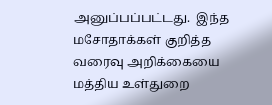அனுப்பப்பட்டது.  இந்த மசோதாக்கள் குறித்த வரைவு அறிக்கையை மத்திய உள்துறை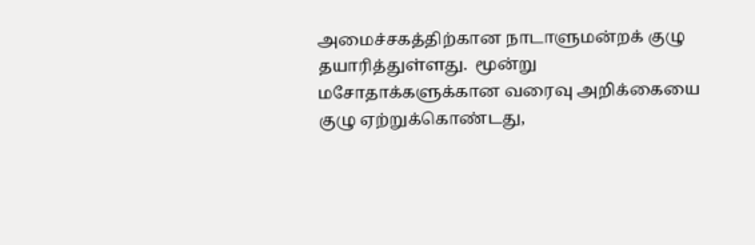அமைச்சகத்திற்கான நாடாளுமன்றக் குழு தயாரித்துள்ளது.  மூன்று மசோதாக்களுக்கான வரைவு அறிக்கையை குழு ஏற்றுக்கொண்டது,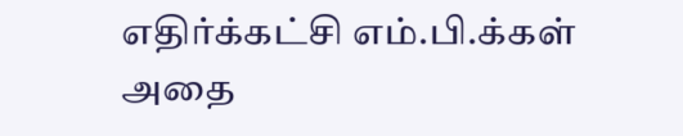எதிர்க்கட்சி எம்.பி.க்கள் அதை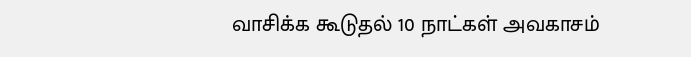வாசிக்க கூடுதல் 10 நாட்கள் அவகாசம்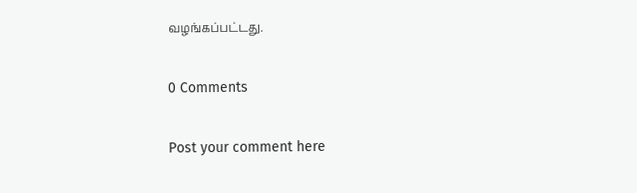வழங்கப்பட்டது.

0 Comments

Post your comment here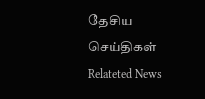தேசிய செய்திகள் Relateted News